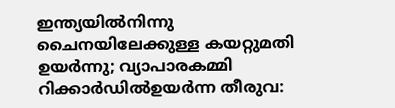ഇന്ത്യയില്‍നിന്നു ചൈനയിലേക്കുള്ള കയറ്റുമതി ഉയര്‍ന്നു; വ്യാപാരകമ്മി റിക്കാര്‍ഡില്‍ഉയർന്ന തീരുവ: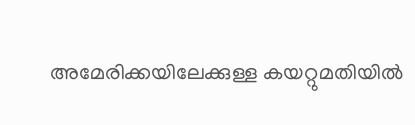അമേരിക്കയിലേക്കുള്ള കയറ്റുമതിയിൽ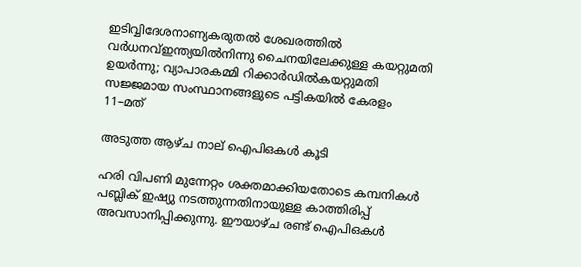ഇടിവ്വിദേശനാണ്യകരുതല്‍ ശേഖരത്തില്‍ വര്‍ധനവ്ഇന്ത്യയിൽനിന്നു ചൈനയിലേക്കുള്ള കയറ്റുമതി ഉയർന്നു; വ്യാപാരകമ്മി റിക്കാർഡിൽകയറ്റുമതി സജ്ജമായ സംസ്ഥാനങ്ങളുടെ പട്ടികയിൽ കേരളം 11–മത്

അടുത്ത ആഴ്ച നാല് ഐപിഒകൾ കൂടി

ഹരി വിപണി മുന്നേറ്റം ശക്തമാക്കിയതോടെ കമ്പനികൾ പബ്ലിക് ഇഷ്യു നടത്തുന്നതിനായുള്ള കാത്തിരിപ്പ് അവസാനിപ്പിക്കുന്നു. ഈയാഴ്ച രണ്ട് ഐപിഒകൾ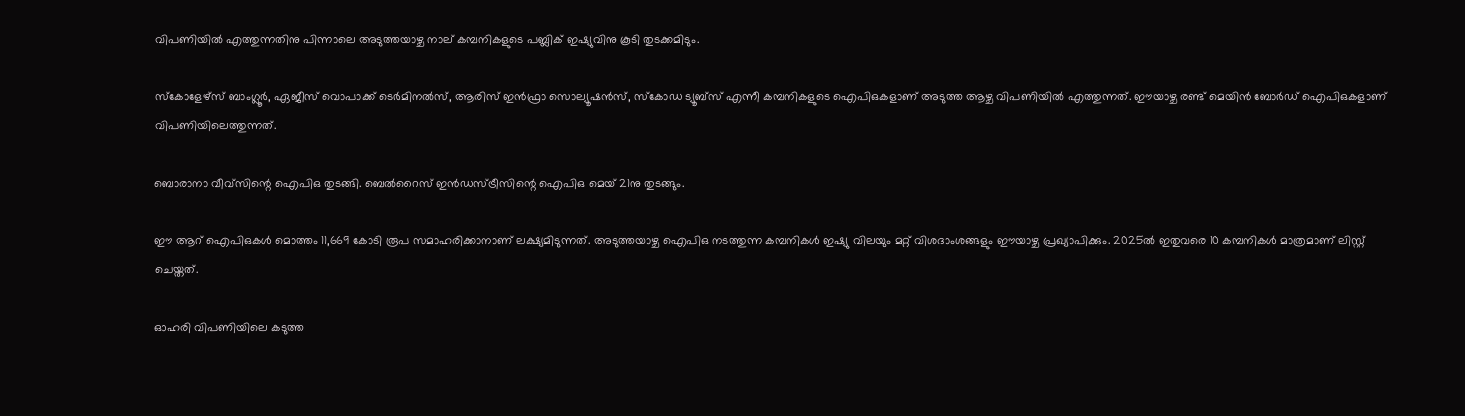വിപണിയിൽ എത്തുന്നതിനു പിന്നാലെ അടുത്തയാഴ്ച നാല് കമ്പനികളുടെ പബ്ലിക് ഇഷ്യുവിനു കൂടി തുടക്കമിടും.

സ്കോളേഴ്സ് ബാംഗ്ലൂർ, ഏജീസ് വൊപാക്ക് ടെർമിനൽസ്, ആരിസ് ഇൻഫ്രാ സൊല്യൂഷൻസ്, സ്കോഡ ട്യൂബ്സ് എന്നീ കമ്പനികളുടെ ഐപിഒകളാണ് അടുത്ത ആഴ്ച വിപണിയിൽ എത്തുന്നത്. ഈയാഴ്ച രണ്ട് മെയിൻ ബോർഡ് ഐപിഒകളാണ് വിപണിയിലെത്തുന്നത്.

ബൊരാനാ വീവ്സിന്റെ ഐപിഒ തുടങ്ങി. ബെൽറൈസ് ഇൻഡസ്ട്രീസിന്റെ ഐപിഒ മെയ് 21നു തുടങ്ങും.

ഈ ആറ് ഐപിഒകൾ മൊത്തം 11,669 കോടി രൂപ സമാഹരിക്കാനാണ് ലക്ഷ്യമിടുന്നത്. അടുത്തയാഴ്ച ഐപിഒ നടത്തുന്ന കമ്പനികൾ ഇഷ്യു വിലയും മറ്റ് വിശദാംശങ്ങളും ഈയാഴ്ച പ്രഖ്യാപിക്കും. 2025ൽ ഇതുവരെ 10 കമ്പനികൾ മാത്രമാണ് ലിസ്റ്റ് ചെയ്തത്.

ഓഹരി വിപണിയിലെ കടുത്ത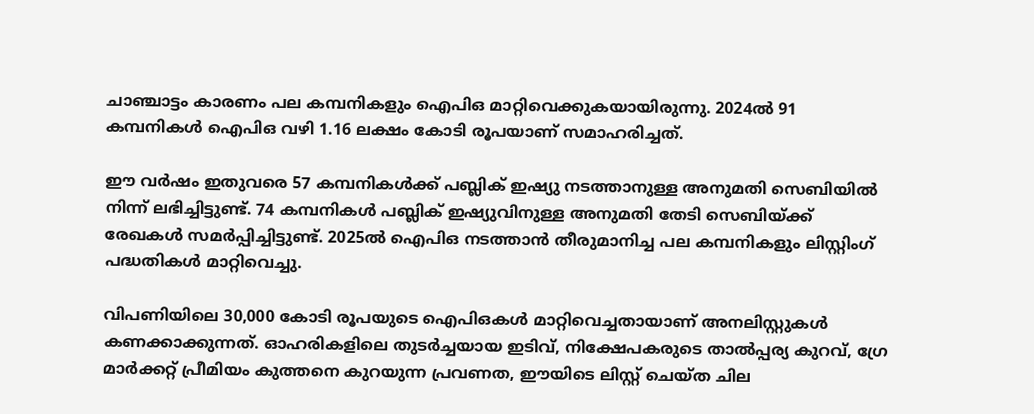ചാഞ്ചാട്ടം കാരണം പല കമ്പനികളും ഐപിഒ മാറ്റിവെക്കുകയായിരുന്നു. 2024ൽ 91 കമ്പനികൾ ഐപിഒ വഴി 1.16 ലക്ഷം കോടി രൂപയാണ് സമാഹരിച്ചത്.

ഈ വർഷം ഇതുവരെ 57 കമ്പനികൾക്ക് പബ്ലിക് ഇഷ്യു നടത്താനുള്ള അനുമതി സെബിയിൽ നിന്ന് ലഭിച്ചിട്ടുണ്ട്. 74 കമ്പനികള്‍ പബ്ലിക്‌ ഇഷ്യുവിനുള്ള അനുമതി തേടി സെബിയ്‌ക്ക്‌ രേഖകള്‍ സമര്‍പ്പിച്ചിട്ടുണ്ട്‌. 2025ല്‍ ഐപിഒ നടത്താന്‍ തീരുമാനിച്ച പല കമ്പനികളും ലിസ്റ്റിംഗ്‌ പദ്ധതികള്‍ മാറ്റിവെച്ചു.

വിപണിയിലെ 30,000 കോടി രൂപയുടെ ഐപിഒകള്‍ മാറ്റിവെച്ചതായാണ്‌ അനലിസ്റ്റുകള്‍ കണക്കാക്കുന്നത്‌. ഓഹരികളിലെ തുടര്‍ച്ചയായ ഇടിവ്‌, നിക്ഷേപകരുടെ താല്‍പ്പര്യ കുറവ്‌, ഗ്രേ മാര്‍ക്കറ്റ്‌ പ്രീമിയം കുത്തനെ കുറയുന്ന പ്രവണത, ഈയിടെ ലിസ്റ്റ്‌ ചെയ്‌ത ചില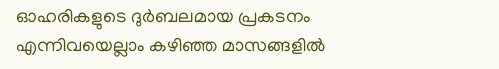ഓഹരികളുടെ ദുര്‍ബലമായ പ്രകടനം എന്നിവയെല്ലാം കഴിഞ്ഞ മാസങ്ങളിൽ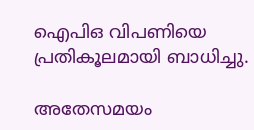ഐപിഒ വിപണിയെ പ്രതികൂലമായി ബാധിച്ചു.

അതേസമയം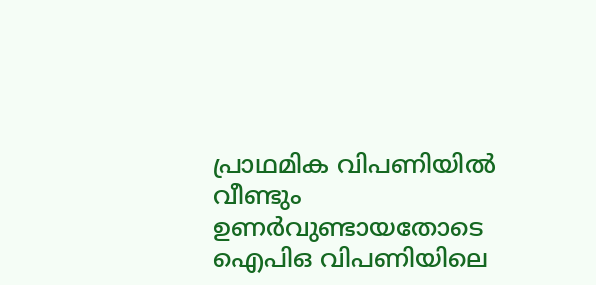പ്രാഥമിക വിപണിയിൽ വീണ്ടും ഉണർവുണ്ടായതോടെ ഐപിഒ വിപണിയിലെ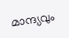മാന്ദ്യവും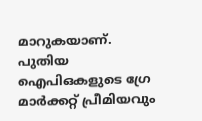മാറുകയാണ്. പുതിയ ഐപിഒകളുടെ ഗ്രേ മാർക്കറ്റ് പ്രീമിയവും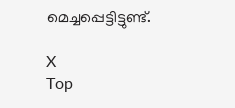മെച്ചപ്പെട്ടിട്ടുണ്ട്.

X
Top